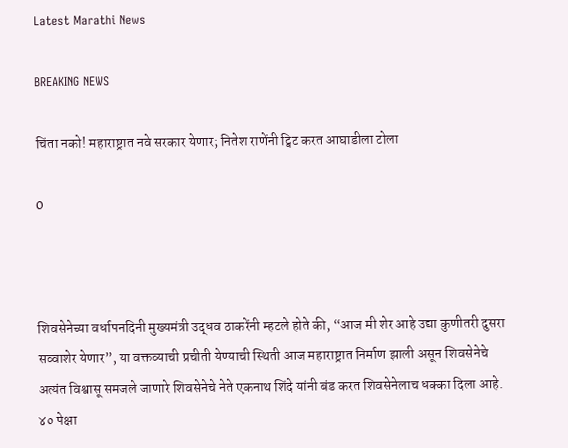Latest Marathi News

BREAKING NEWS

चिंता नको! महाराष्ट्रात नवे सरकार येणार; नितेश राणेंनी ट्विट करत आघाडीला टोला

0



शिवसेनेच्या वर्धापनदिनी मुख्यमंत्री उद्धव ठाकरेंनी म्हटले होते की, “आज मी शेर आहे उद्या कुणीतरी दुसरा सव्वाशेर येणार”, या वक्तव्याची प्रचीती येण्याची स्थिती आज महाराष्ट्रात निर्माण झाली असून शिवसेनेचे अत्यंत विश्वासू समजले जाणारे शिवसेनेचे नेते एकनाथ शिंदे यांनी बंड करत शिवसेनेलाच धक्का दिला आहे. ४० पेक्षा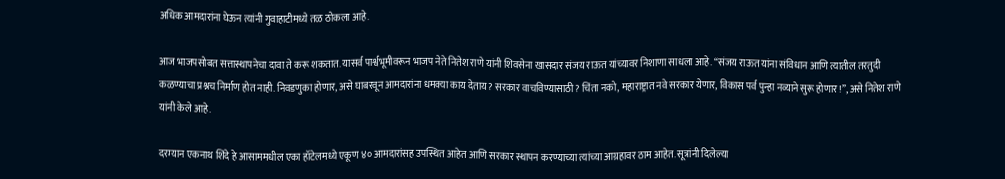अधिक आमदारांना घेऊन त्यांनी गुवाहाटीमध्ये तळ ठोकला आहे.

आज भाजपसोबत सत्तास्थापनेचा दावा ते करू शकतात. यासर्व पार्श्वभूमीवरून भाजप नेते नितेश राणे यांनी शिवसेना खासदार संजय राऊत यांच्यावर निशाणा साधला आहे. “संजय राऊत यांना संविधान आणि त्यातील तरतुदी कळण्याचा प्रश्नच निर्माण होत नाही. निवडणुका होणार, असे घाबरवून आमदारांना धमक्या काय देताय? सरकार वाचविण्यासाठी? चिंता नको, महाराष्ट्रात नवे सरकार येणार, विकास पर्व पुन्हा नव्याने सुरू होणार!”, असे नितेश राणे यांनी केले आहे.

दरम्यान एकनाथ शिंदे हे आसाममधील एका हॉटेलमध्ये एकूण ४० आमदारांसह उपस्थित आहेत आणि सरकार स्थापन करण्याच्या त्यांच्या आग्रहावर ठाम आहेत. सूत्रांनी दिलेल्या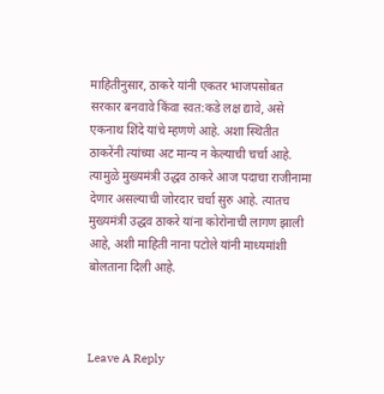माहितीनुसार, ठाकरे यांनी एकतर भाजपसोबत सरकार बनवावे किंवा स्वत:कडे लक्ष द्यावे, असे एकनाथ शिंदे यांचे म्हणणे आहे. अशा स्थितीत ठाकरेंनी त्यांच्या अट मान्य न केल्याची चर्चा आहे. त्यामुळे मुख्यमंत्री उद्धव ठाकरे आज पदाचा राजीनामा देणार असल्याची जोरदार चर्चा सुरु आहे. त्यातच मुख्यमंत्री उद्धव ठाकरे यांना कोरोनाची लागण झाली आहे, अशी माहिती नाना पटोले यांनी माध्यमांशी बोलताना दिली आहे.



Leave A Reply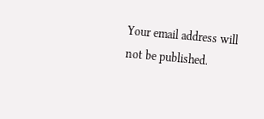Your email address will not be published.